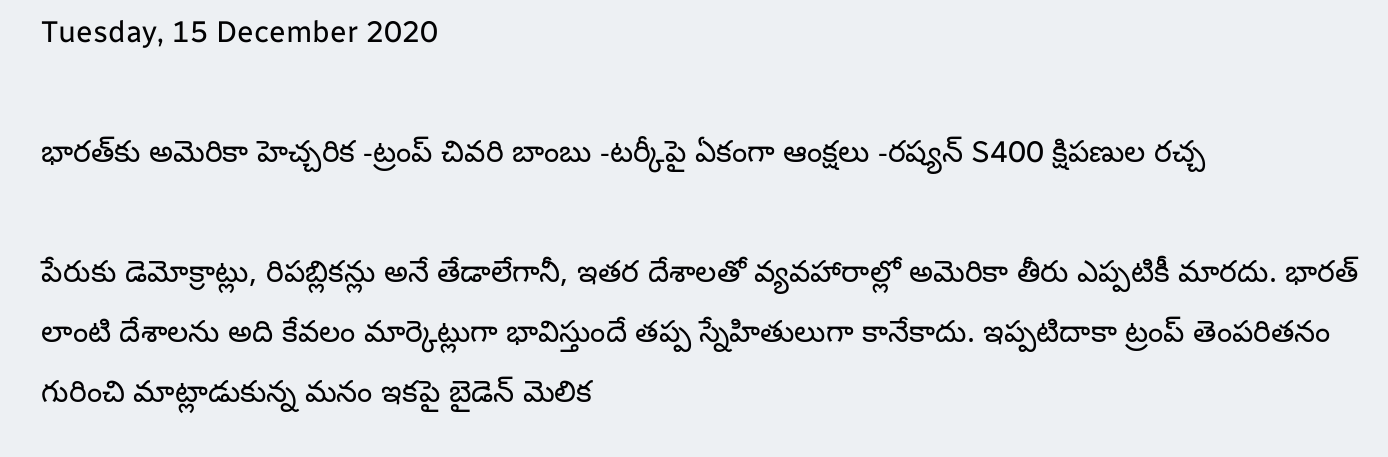Tuesday, 15 December 2020

భారత్‌కు అమెరికా హెచ్చరిక -ట్రంప్ చివరి బాంబు -టర్కీపై ఏకంగా ఆంక్షలు -రష్యన్ S400 క్షిపణుల రచ్చ

పేరుకు డెమోక్రాట్లు, రిపబ్లికన్లు అనే తేడాలేగానీ, ఇతర దేశాలతో వ్యవహారాల్లో అమెరికా తీరు ఎప్పటికీ మారదు. భారత్ లాంటి దేశాలను అది కేవలం మార్కెట్లుగా భావిస్తుందే తప్ప స్నేహితులుగా కానేకాదు. ఇప్పటిదాకా ట్రంప్ తెంపరితనం గురించి మాట్లాడుకున్న మనం ఇకపై బైడెన్ మెలిక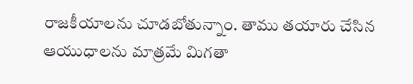రాజకీయాలను చూడబోతున్నాం. తాము తయారు చేసిన ఆయుధాలను మాత్రమే మిగతా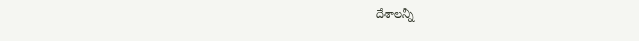దేశాలన్నీ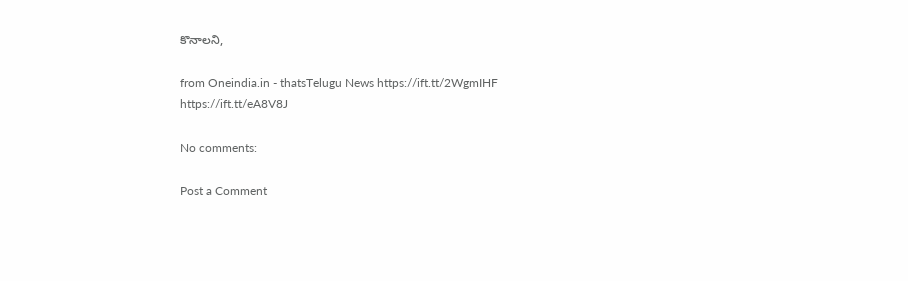కొనాలని,

from Oneindia.in - thatsTelugu News https://ift.tt/2WgmIHF
https://ift.tt/eA8V8J

No comments:

Post a Comment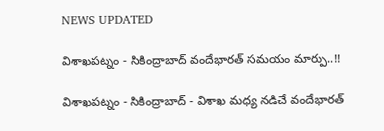NEWS UPDATED

విశాఖపట్నం - సికింద్రాబాద్ వందేభారత్ సమయం మార్పు..!!

విశాఖపట్నం - సికింద్రాబాద్ - విశాఖ మధ్య నడిచే వందేభారత్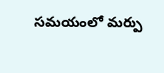సమయంలో మర్పు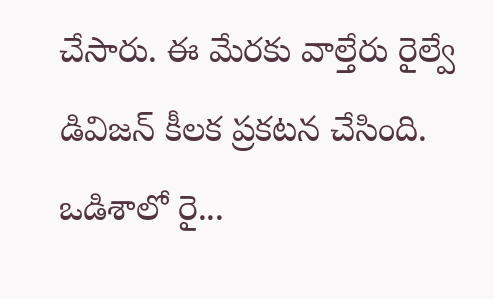చేసారు. ఈ మేరకు వాల్తేరు రైల్వే డివిజన్ కీలక ప్రకటన చేసింది. ఒడిశాలో రై...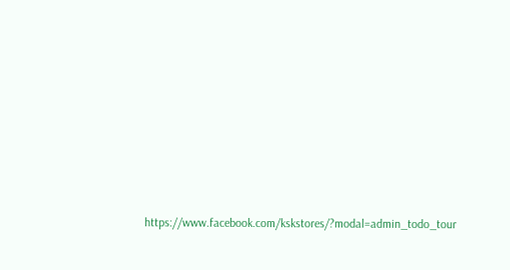https://www.facebook.com/kskstores/?modal=admin_todo_tour